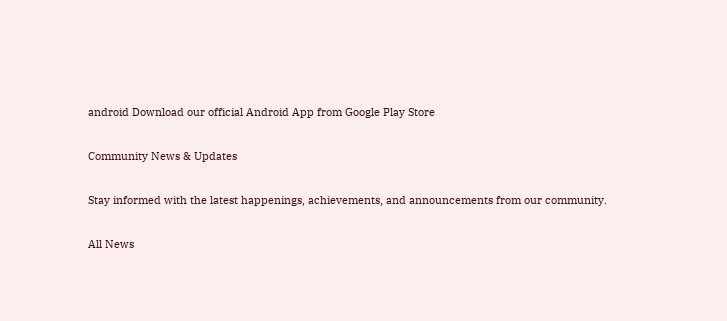android Download our official Android App from Google Play Store

Community News & Updates

Stay informed with the latest happenings, achievements, and announcements from our community.

All News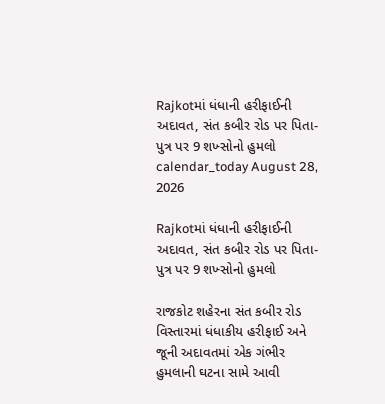Rajkotમાં ધંધાની હરીફાઈની અદાવત, સંત કબીર રોડ પર પિતા-પુત્ર પર 9 શખ્સોનો હુમલો
calendar_today August 28, 2026

Rajkotમાં ધંધાની હરીફાઈની અદાવત, સંત કબીર રોડ પર પિતા-પુત્ર પર 9 શખ્સોનો હુમલો

રાજકોટ શહેરના સંત કબીર રોડ વિસ્તારમાં ધંધાકીય હરીફાઈ અને જૂની અદાવતમાં એક ગંભીર હુમલાની ઘટના સામે આવી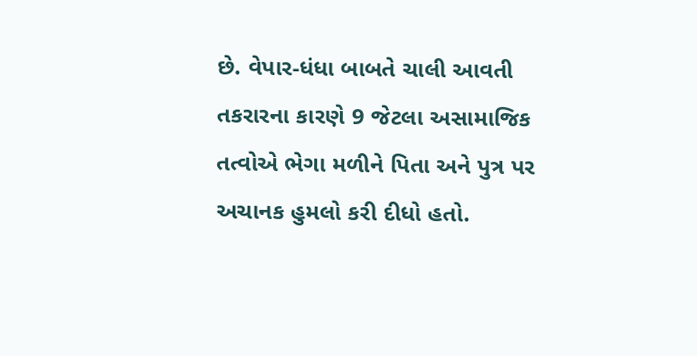છે. વેપાર-ધંધા બાબતે ચાલી આવતી તકરારના કારણે 9 જેટલા અસામાજિક તત્વોએ ભેગા મળીને પિતા અને પુત્ર પર અચાનક હુમલો કરી દીધો હતો.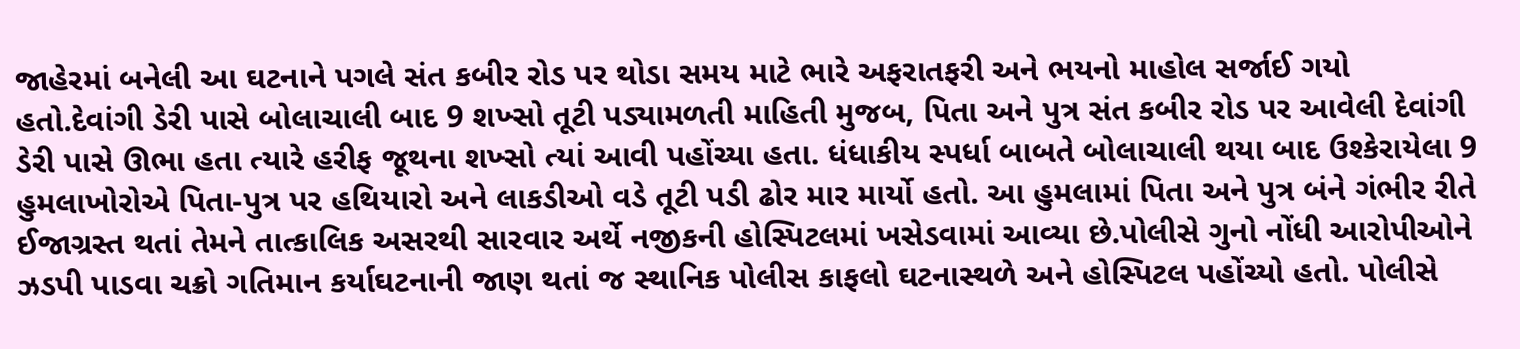જાહેરમાં બનેલી આ ઘટનાને પગલે સંત કબીર રોડ પર થોડા સમય માટે ભારે અફરાતફરી અને ભયનો માહોલ સર્જાઈ ગયો હતો.દેવાંગી ડેરી પાસે બોલાચાલી બાદ 9 શખ્સો તૂટી પડ્યામળતી માહિતી મુજબ, પિતા અને પુત્ર સંત કબીર રોડ પર આવેલી દેવાંગી ડેરી પાસે ઊભા હતા ત્યારે હરીફ જૂથના શખ્સો ત્યાં આવી પહોંચ્યા હતા. ધંધાકીય સ્પર્ધા બાબતે બોલાચાલી થયા બાદ ઉશ્કેરાયેલા 9 હુમલાખોરોએ પિતા-પુત્ર પર હથિયારો અને લાકડીઓ વડે તૂટી પડી ઢોર માર માર્યો હતો. આ હુમલામાં પિતા અને પુત્ર બંને ગંભીર રીતે ઈજાગ્રસ્ત થતાં તેમને તાત્કાલિક અસરથી સારવાર અર્થે નજીકની હોસ્પિટલમાં ખસેડવામાં આવ્યા છે.પોલીસે ગુનો નોંધી આરોપીઓને ઝડપી પાડવા ચક્રો ગતિમાન કર્યાઘટનાની જાણ થતાં જ સ્થાનિક પોલીસ કાફલો ઘટનાસ્થળે અને હોસ્પિટલ પહોંચ્યો હતો. પોલીસે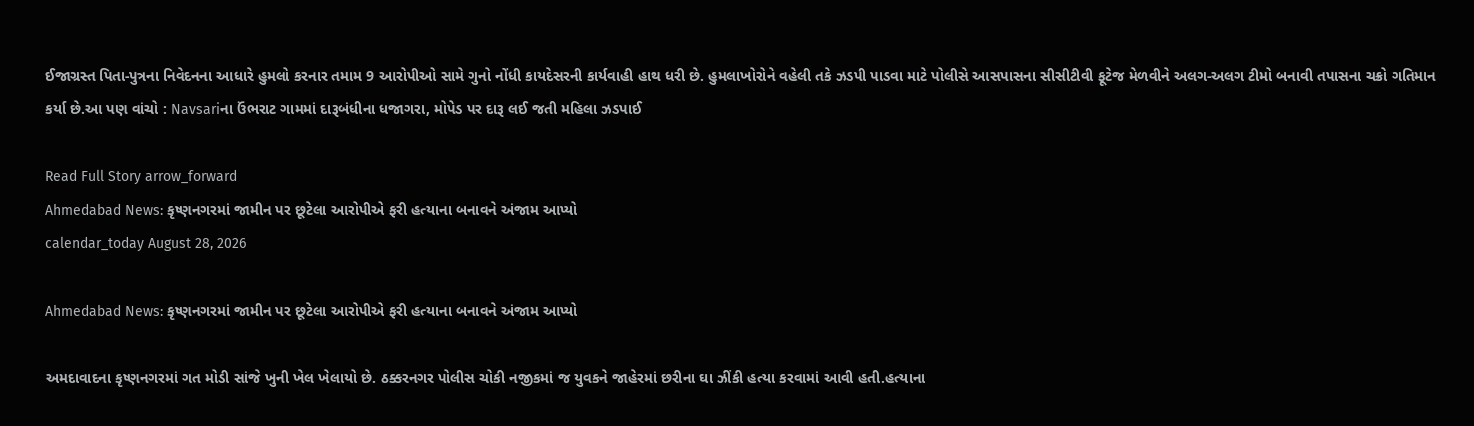ઈજાગ્રસ્ત પિતા-પુત્રના નિવેદનના આધારે હુમલો કરનાર તમામ 9 આરોપીઓ સામે ગુનો નોંધી કાયદેસરની કાર્યવાહી હાથ ધરી છે. હુમલાખોરોને વહેલી તકે ઝડપી પાડવા માટે પોલીસે આસપાસના સીસીટીવી ફૂટેજ મેળવીને અલગ-અલગ ટીમો બનાવી તપાસના ચક્રો ગતિમાન કર્યા છે.આ પણ વાંચો : Navsariના ઉંભરાટ ગામમાં દારૂબંધીના ધજાગરા, મોપેડ પર દારૂ લઈ જતી મહિલા ઝડપાઈ

Read Full Story arrow_forward
Ahmedabad News: કૃષ્ણનગરમાં જામીન પર છૂટેલા આરોપીએ ફરી હત્યાના બનાવને અંજામ આપ્યો
calendar_today August 28, 2026

Ahmedabad News: કૃષ્ણનગરમાં જામીન પર છૂટેલા આરોપીએ ફરી હત્યાના બનાવને અંજામ આપ્યો

અમદાવાદના કૃષ્ણનગરમાં ગત મોડી સાંજે ખુની ખેલ ખેલાયો છે. ઠક્કરનગર પોલીસ ચોકી નજીકમાં જ યુવકને જાહેરમાં છરીના ઘા ઝીંકી હત્યા કરવામાં આવી હતી.હત્યાના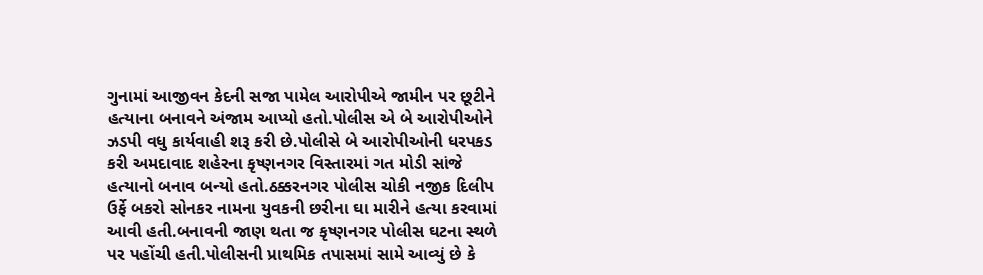ગુનામાં આજીવન કેદની સજા પામેલ આરોપીએ જામીન પર છૂટીને હત્યાના બનાવને અંજામ આપ્યો હતો.પોલીસ એ બે આરોપીઓને ઝડપી વધુ કાર્યવાહી શરૂ કરી છે.પોલીસે બે આરોપીઓની ધરપકડ કરી અમદાવાદ શહેરના કૃષ્ણનગર વિસ્તારમાં ગત મોડી સાંજે હત્યાનો બનાવ બન્યો હતો.ઠક્કરનગર પોલીસ ચોકી નજીક દિલીપ ઉર્ફે બકરો સોનકર નામના યુવકની છરીના ઘા મારીને હત્યા કરવામાં આવી હતી.બનાવની જાણ થતા જ કૃષ્ણનગર પોલીસ ઘટના સ્થળે પર પહોંચી હતી.પોલીસની પ્રાથમિક તપાસમાં સામે આવ્યું છે કે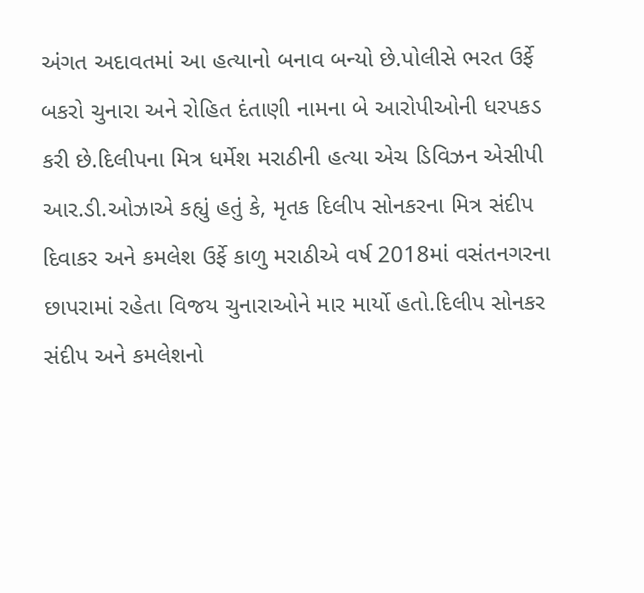અંગત અદાવતમાં આ હત્યાનો બનાવ બન્યો છે.પોલીસે ભરત ઉર્ફે બકરો ચુનારા અને રોહિત દંતાણી નામના બે આરોપીઓની ધરપકડ કરી છે.દિલીપના મિત્ર ધર્મેશ મરાઠીની હત્યા એચ ડિવિઝન એસીપી આર.ડી.ઓઝાએ કહ્યું હતું કે, મૃતક દિલીપ સોનકરના મિત્ર સંદીપ દિવાકર અને કમલેશ ઉર્ફે કાળુ મરાઠીએ વર્ષ 2018માં વસંતનગરના છાપરામાં રહેતા વિજય ચુનારાઓને માર માર્યો હતો.દિલીપ સોનકર સંદીપ અને કમલેશનો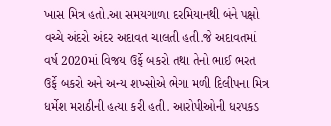ખાસ મિત્ર હતો.આ સમયગાળા દરમિયાનથી બંને પક્ષો વચ્ચે અંદરો અંદર અદાવત ચાલતી હતી.જે અદાવતમાં વર્ષ 2020માં વિજય ઉર્ફે બકરો તથા તેનો ભાઈ ભરત ઉર્ફે બકરો અને અન્ય શખ્સોએ ભેગા મળી દિલીપના મિત્ર ધર્મેશ મરાઠીની હત્યા કરી હતી. આરોપીઓની ધરપકડ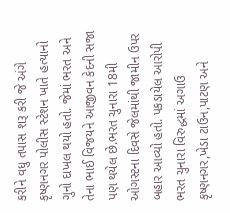કરીને વધુ તપાસ શરૂ કરી જે અંગે કૃષ્ણનગર પોલીસ સ્ટેશન ખાતે હત્યાનો ગુનો દાખલ થયો હતો. જેમાં ભરત અને તેના ભાઈ વિજયને આજીવન કેદની સજા પણ થયેલ છે.ભરત ચુનારા 18મી ઓગસ્ટના દિવસે જેલમાંથી જામીન ઉપર બહાર આવ્યો હતો. પકડાયેલ આરોપી ભરત ચુનારા વિરુદ્ધમાં અગાઉ કૃષ્ણનગર,ખેડા ટાઉન,પાટણ અને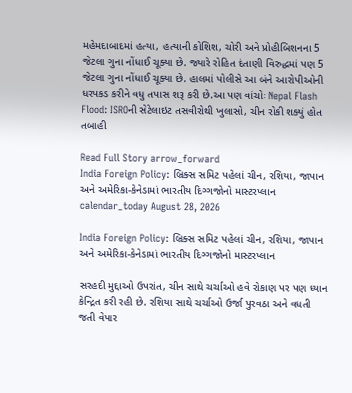મહેમદાબાદમાં હત્યા, હત્યાની કોશિશ, ચોરી અને પ્રોહીબિશનના 5 જેટલા ગુના નોંધાઈ ચૂક્યા છે. જ્યારે રોહિત દંતાણી વિરુદ્ધમાં પણ 5 જેટલા ગુના નોંધાઈ ચૂક્યા છે. હાલમાં પોલીસે આ બંને આરોપીઓની ધરપકડ કરીને વધુ તપાસ શરૂ કરી છે.આ પણ વાંચોઃ Nepal Flash Flood: ISROની સેટેલાઇટ તસવીરોથી ખુલાસો, ચીન રોકી શક્યું હોત તબાહી

Read Full Story arrow_forward
India Foreign Policy: બ્રિક્સ સમિટ પહેલાં ચીન, રશિયા, જાપાન અને અમેરિકા-કેનેડામાં ભારતીય દિગ્ગજોનો માસ્ટરપ્લાન
calendar_today August 28, 2026

India Foreign Policy: બ્રિક્સ સમિટ પહેલાં ચીન, રશિયા, જાપાન અને અમેરિકા-કેનેડામાં ભારતીય દિગ્ગજોનો માસ્ટરપ્લાન

સરહદી મુદ્દાઓ ઉપરાંત, ચીન સાથે ચર્ચાઓ હવે રોકાણ પર પણ ધ્યાન કેન્દ્રિત કરી રહી છે. રશિયા સાથે ચર્ચાઓ ઉર્જા પુરવઠા અને વધતી જતી વેપાર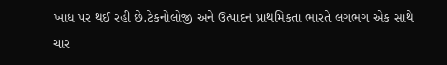ખાધ પર થઈ રહી છે.ટેકનોલોજી અને ઉત્પાદન પ્રાથમિકતા ભારતે લગભગ એક સાથે ચાર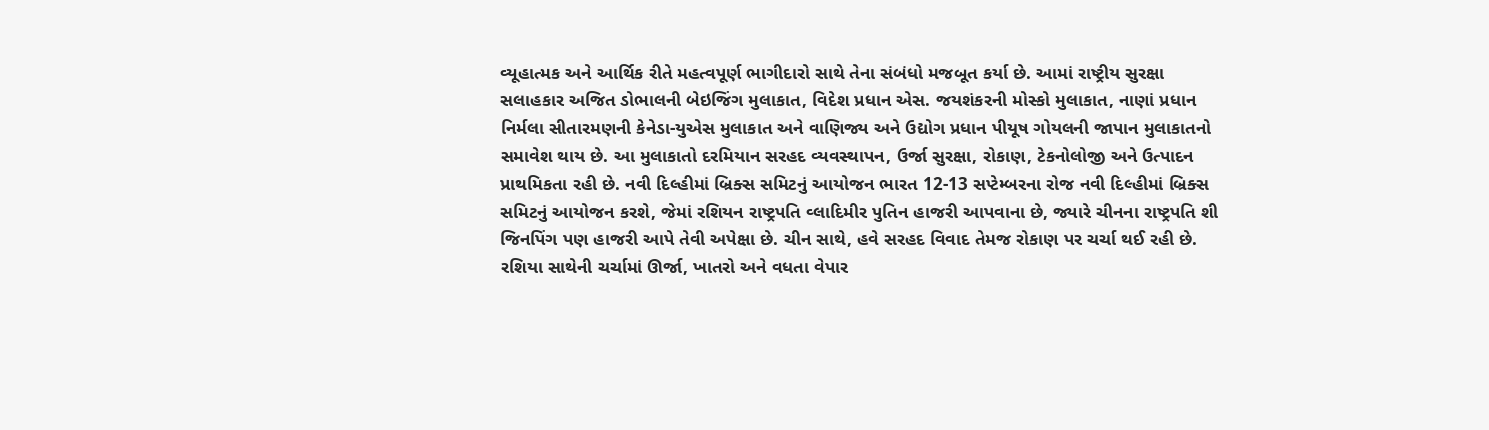વ્યૂહાત્મક અને આર્થિક રીતે મહત્વપૂર્ણ ભાગીદારો સાથે તેના સંબંધો મજબૂત કર્યા છે. આમાં રાષ્ટ્રીય સુરક્ષા સલાહકાર અજિત ડોભાલની બેઇજિંગ મુલાકાત, વિદેશ પ્રધાન એસ. જયશંકરની મોસ્કો મુલાકાત, નાણાં પ્રધાન નિર્મલા સીતારમણની કેનેડા-યુએસ મુલાકાત અને વાણિજ્ય અને ઉદ્યોગ પ્રધાન પીયૂષ ગોયલની જાપાન મુલાકાતનો સમાવેશ થાય છે. આ મુલાકાતો દરમિયાન સરહદ વ્યવસ્થાપન, ઉર્જા સુરક્ષા, રોકાણ, ટેકનોલોજી અને ઉત્પાદન પ્રાથમિકતા રહી છે. નવી દિલ્હીમાં બ્રિક્સ સમિટનું આયોજન ભારત 12-13 સપ્ટેમ્બરના રોજ નવી દિલ્હીમાં બ્રિક્સ સમિટનું આયોજન કરશે, જેમાં રશિયન રાષ્ટ્રપતિ વ્લાદિમીર પુતિન હાજરી આપવાના છે, જ્યારે ચીનના રાષ્ટ્રપતિ શી જિનપિંગ પણ હાજરી આપે તેવી અપેક્ષા છે. ચીન સાથે, હવે સરહદ વિવાદ તેમજ રોકાણ પર ચર્ચા થઈ રહી છે. રશિયા સાથેની ચર્ચામાં ઊર્જા, ખાતરો અને વધતા વેપાર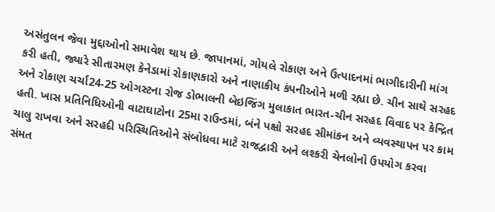અસંતુલન જેવા મુદ્દાઓનો સમાવેશ થાય છે. જાપાનમાં, ગોયલે રોકાણ અને ઉત્પાદનમાં ભાગીદારીની માંગ કરી હતી, જ્યારે સીતારમણ કેનેડામાં રોકાણકારો અને નાણાકીય કંપનીઓને મળી રહ્યા છે. ચીન સાથે સરહદ અને રોકાણ ચર્ચા24-25 ઓગસ્ટના રોજ ડોભાલની બેઇજિંગ મુલાકાત ભારત-ચીન સરહદ વિવાદ પર કેન્દ્રિત હતી. ખાસ પ્રતિનિધિઓની વાટાઘાટોના 25મા રાઉન્ડમાં, બંને પક્ષો સરહદ સીમાંકન અને વ્યવસ્થાપન પર કામ ચાલુ રાખવા અને સરહદી પરિસ્થિતિઓને સંબોધવા માટે રાજદ્વારી અને લશ્કરી ચેનલોનો ઉપયોગ કરવા સંમત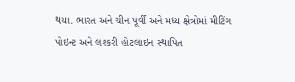થયા. ભારત અને ચીન પૂર્વી અને મધ્ય ક્ષેત્રોમાં મીટિંગ પોઇન્ટ અને લશ્કરી હોટલાઇન સ્થાપિત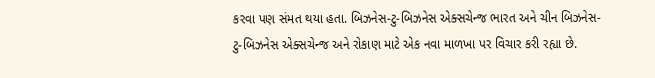કરવા પણ સંમત થયા હતા. બિઝનેસ-ટુ-બિઝનેસ એક્સચેન્જ ભારત અને ચીન બિઝનેસ-ટુ-બિઝનેસ એક્સચેન્જ અને રોકાણ માટે એક નવા માળખા પર વિચાર કરી રહ્યા છે.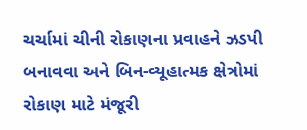ચર્ચામાં ચીની રોકાણના પ્રવાહને ઝડપી બનાવવા અને બિન-વ્યૂહાત્મક ક્ષેત્રોમાં રોકાણ માટે મંજૂરી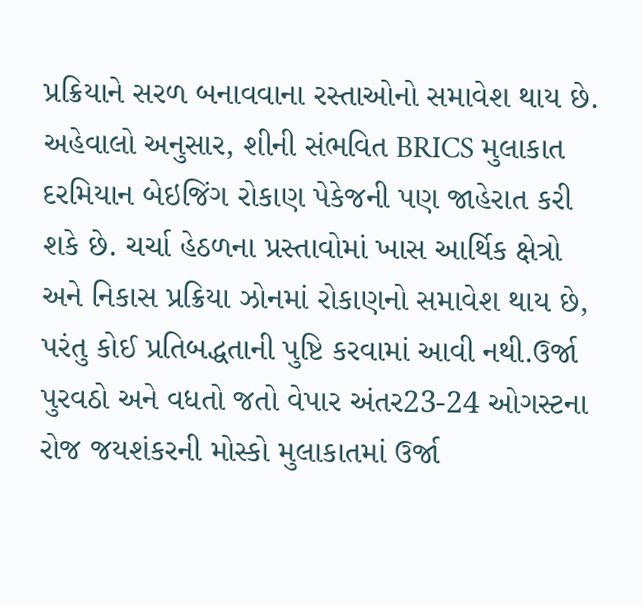પ્રક્રિયાને સરળ બનાવવાના રસ્તાઓનો સમાવેશ થાય છે. અહેવાલો અનુસાર, શીની સંભવિત BRICS મુલાકાત દરમિયાન બેઇજિંગ રોકાણ પેકેજની પણ જાહેરાત કરી શકે છે. ચર્ચા હેઠળના પ્રસ્તાવોમાં ખાસ આર્થિક ક્ષેત્રો અને નિકાસ પ્રક્રિયા ઝોનમાં રોકાણનો સમાવેશ થાય છે, પરંતુ કોઈ પ્રતિબદ્ધતાની પુષ્ટિ કરવામાં આવી નથી.ઉર્જા પુરવઠો અને વધતો જતો વેપાર અંતર23-24 ઓગસ્ટના રોજ જયશંકરની મોસ્કો મુલાકાતમાં ઉર્જા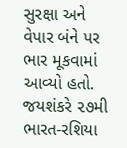સુરક્ષા અને વેપાર બંને પર ભાર મૂકવામાં આવ્યો હતો. જયશંકરે ૨૭મી ભારત-રશિયા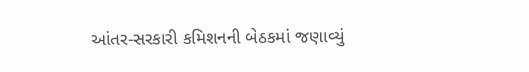આંતર-સરકારી કમિશનની બેઠકમાં જણાવ્યું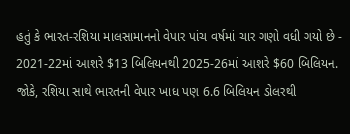હતું કે ભારત-રશિયા માલસામાનનો વેપાર પાંચ વર્ષમાં ચાર ગણો વધી ગયો છે - 2021-22માં આશરે $13 બિલિયનથી 2025-26માં આશરે $60 બિલિયન. જોકે, રશિયા સાથે ભારતની વેપાર ખાધ પણ 6.6 બિલિયન ડોલરથી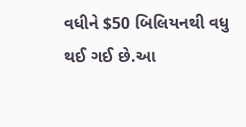વધીને $50 બિલિયનથી વધુ થઈ ગઈ છે.આ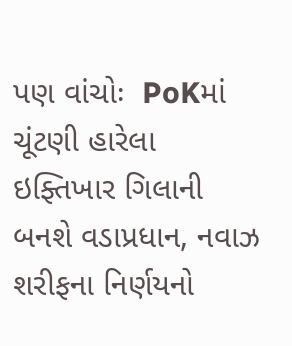પણ વાંચોઃ  PoKમાં ચૂંટણી હારેલા ઇફ્તિખાર ગિલાની બનશે વડાપ્રધાન, નવાઝ શરીફના નિર્ણયનો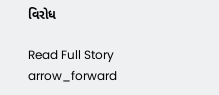વિરોધ

Read Full Story arrow_forward